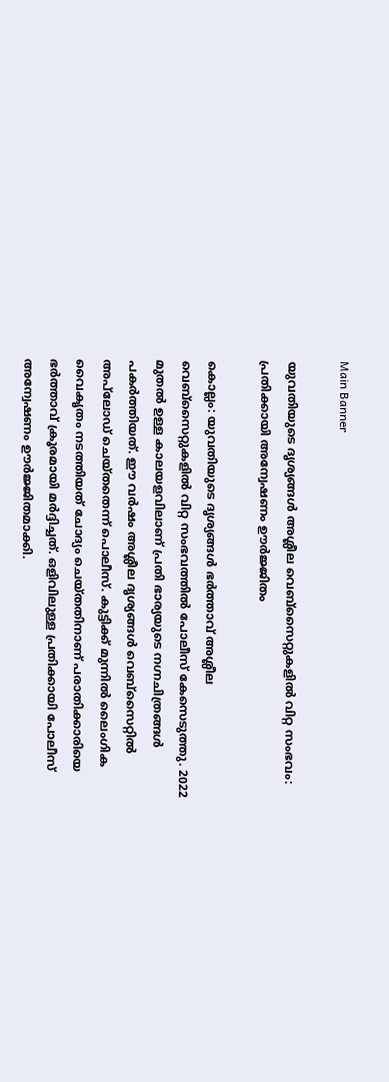Main Banner

യുവതിയുടെ ദൃശ്യങ്ങൾ അശ്ലീല വെബ്സൈറ്റുകളിൽ വിറ്റ സംഭവം: പ്രതിക്കായി അന്വേഷണം ഊർജ്ജിതം‌

കൊല്ലം: യുവതിയുടെ ദൃശ്യങ്ങൾ ഭർത്താവ് അശ്ലീല വെബ്സൈറ്റുകളിൽ വിറ്റ സംഭവത്തിൽ പോലീസ് കേസെടുത്തു. 2022 മുതൽ ഉള്ള കാലയളവിലാണ് പ്രതി ഭാര്യയുടെ നഗ്നചിത്രങ്ങൾ പകർത്തിയത്. ഈ വർഷം അശ്ലീല ദൃശ്യങ്ങൾ വെബ്സൈറ്റിൽ അപ്‌ലോഡ് ചെയ്തതെന്ന് പൊലീസ്. കുട്ടിക്ക് മുന്നിൽ ലൈംഗിക വൈകൃതം നടത്തിയത് ചോദ്യം ചെയ്തതിനാണ് പരാതിക്കാരിയെ ഭർത്താവ് ക്രൂരമായി മർദ്ദിച്ചത്. ഒളിവിലുള്ള പ്രതിക്കായി പോലീസ് അന്വേഷണം ഊർജ്ജിതമാക്കി.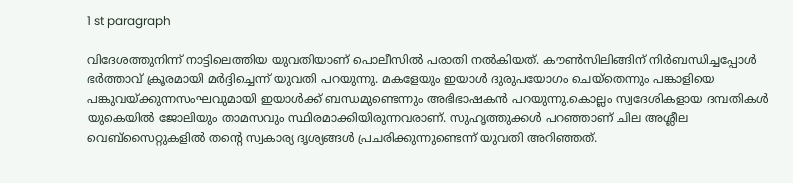1 st paragraph

വിദേശത്തുനിന്ന് നാട്ടിലെത്തിയ യുവതിയാണ് പൊലീസിൽ പരാതി നൽകിയത്. കൗൺസിലിങ്ങിന് നിർബന്ധിച്ചപ്പോൾ ഭർത്താവ് ക്രൂരമായി മർദ്ദിച്ചെന്ന് യുവതി പറയുന്നു. മകളേയും ഇയാൾ ദുരുപയോഗം ചെയ്തെന്നും പങ്കാളിയെ പങ്കുവയ്ക്കുന്നസംഘവുമായി ഇയാൾക്ക് ബന്ധമുണ്ടെന്നും അഭിഭാഷകൻ പറയുന്നു.കൊല്ലം സ്വദേശികളായ ദമ്പതികൾ യുകെയിൽ ജോലിയും താമസവും സ്ഥിരമാക്കിയിരുന്നവരാണ്. സുഹൃത്തുക്കൾ പറഞ്ഞാണ് ചില അശ്ലീല വെബ്സൈറ്റുകളിൽ തന്റെ സ്വകാര്യ ദൃശ്യങ്ങൾ പ്രചരിക്കുന്നുണ്ടെന്ന് യുവതി അറിഞ്ഞത്.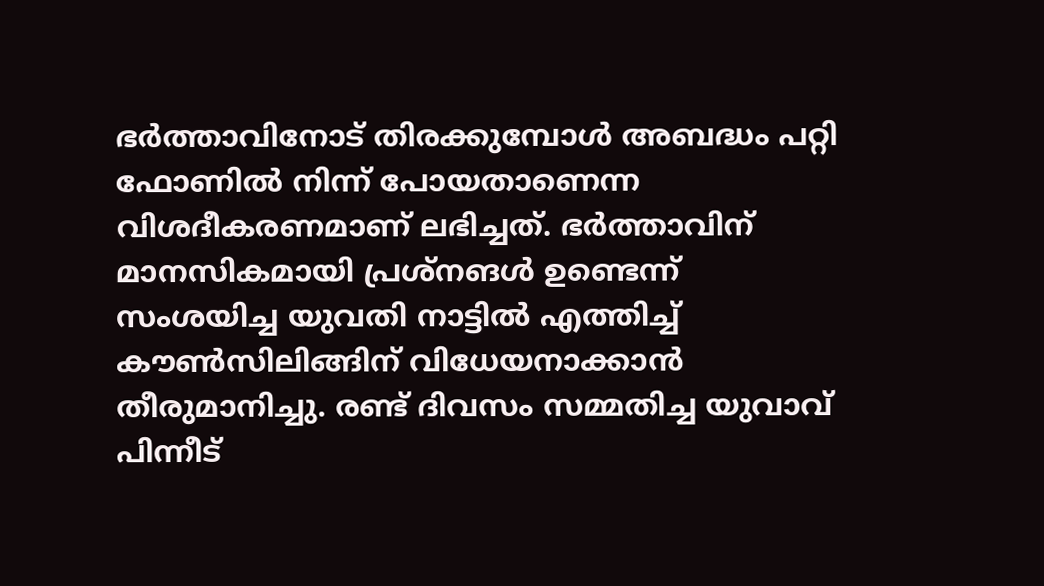ഭർത്താവിനോട് തിരക്കുമ്പോൾ അബദ്ധം പറ്റി ഫോണിൽ നിന്ന് പോയതാണെന്ന വിശദീകരണമാണ് ലഭിച്ചത്. ഭർത്താവിന് മാനസികമായി പ്രശ്നങൾ ഉണ്ടെന്ന് സംശയിച്ച യുവതി നാട്ടിൽ എത്തിച്ച് കൗൺസിലിങ്ങിന് വിധേയനാക്കാൻ തീരുമാനിച്ചു. രണ്ട് ദിവസം സമ്മതിച്ച യുവാവ് പിന്നീട്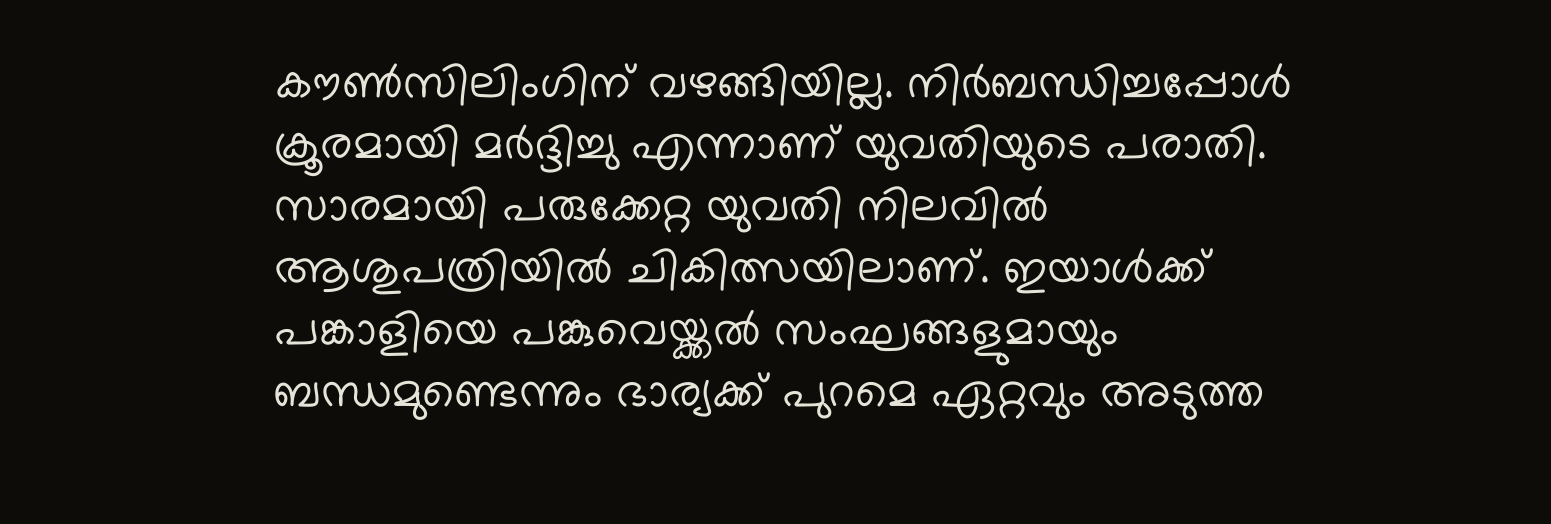കൗൺസിലിംഗിന് വഴങ്ങിയില്ല. നിർബന്ധിച്ചപ്പോൾ ക്രൂരമായി മർദ്ദിച്ചു എന്നാണ് യുവതിയുടെ പരാതി. സാരമായി പരുക്കേറ്റ യുവതി നിലവിൽ ആശുപത്രിയിൽ ചികിത്സയിലാണ്. ഇയാൾക്ക് പങ്കാളിയെ പങ്കുവെയ്ക്കൽ സംഘങ്ങളുമായും ബന്ധമുണ്ടെന്നും ഭാര്യക്ക് പുറമെ ഏറ്റവും അടുത്ത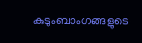കുടുംബാംഗങ്ങളുടെ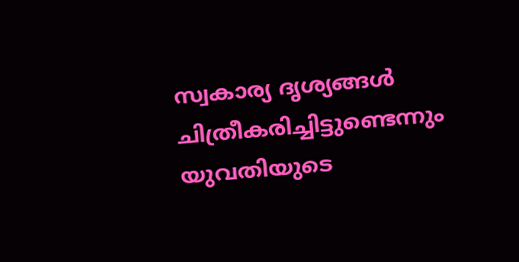സ്വകാര്യ ദൃശ്യങ്ങൾ ചിത്രീകരിച്ചിട്ടുണ്ടെന്നും യുവതിയുടെ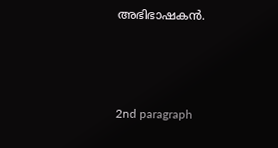അഭിഭാഷകൻ.



2nd paragraph